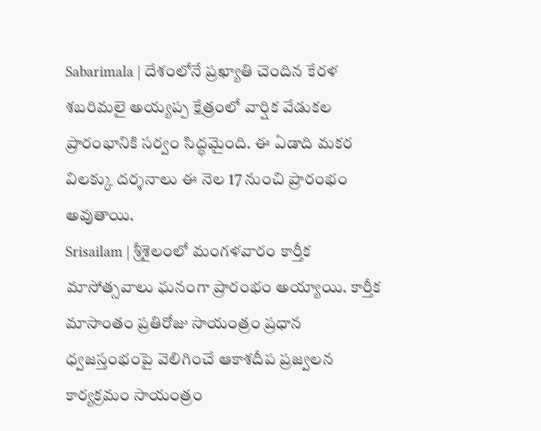Sabarimala | దేశంలోనే ప్రఖ్యాతి చెందిన కేరళ శబరిమలై అయ్యప్ప క్షేత్రంలో వార్షిక వేడుకల ప్రారంభానికి సర్వం సిద్ధమైంది. ఈ ఏడాది మకర విలక్కు దర్శనాలు ఈ నెల 17 నుంచి ప్రారంభం అవుతాయి.
Srisailam | శ్రీశైలంలో మంగళవారం కార్తీక మాసోత్సవాలు ఘనంగా ప్రారంభం అయ్యాయి. కార్తీక మాసాంతం ప్రతిరోజు సాయంత్రం ప్రధాన ధ్వజస్తంభంపై వెలిగించే ఆకాశదీప ప్రజ్వలన కార్యక్రమం సాయంత్రం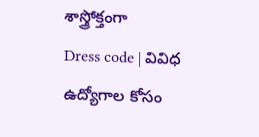శాస్త్రోక్తంగా
Dress code | వివిధ ఉద్యోగాల కోసం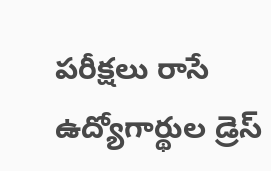పరీక్షలు రాసే ఉద్యోగార్థుల డ్రెస్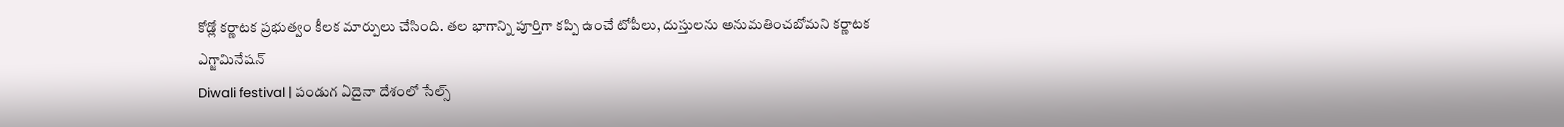కోడ్లో కర్ణాటక ప్రభుత్వం కీలక మార్పులు చేసింది. తల భాగాన్ని పూర్తిగా కప్పి ఉంచే టోపీలు, దుస్తులను అనుమతించబోమని కర్ణాటక ఎగ్జామినేషన్
Diwali festival | పండుగ ఏదైనా దేశంలో సేల్స్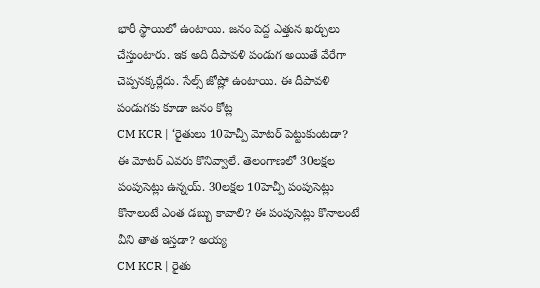భారీ స్థాయిలో ఉంటాయి. జనం పెద్ద ఎత్తున ఖర్చులు చేస్తుంటారు. ఇక అది దీపావళి పండుగ అయితే వేరేగా చెప్పనక్కర్లేదు. సేల్స్ జోష్లో ఉంటాయి. ఈ దీపావళి పండుగకు కూడా జనం కోట్ల
CM KCR | ‘రైతులు 10హెచ్పీ మోటర్ పెట్టుకుంటడా? ఈ మోటర్ ఎవరు కొనివ్వాలే. తెలంగాణలో 30లక్షల పంపుసెట్లు ఉన్నయ్. 30లక్షల 10హెచ్పీ పంపుసెట్లు కొనాలంటే ఎంత డబ్బు కావాలి? ఈ పంపుసెట్లు కొనాలంటే వీని తాత ఇస్తడా? అయ్య
CM KCR | రైతు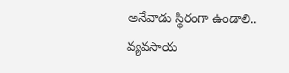అనేవాడు స్థిరంగా ఉండాలి.. వ్యవసాయ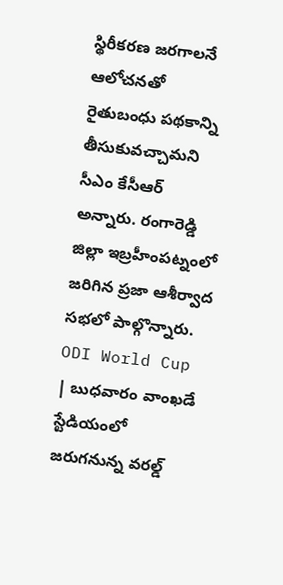స్థిరీకరణ జరగాలనే ఆలోచనతో రైతుబంధు పథకాన్ని తీసుకువచ్చామని సీఎం కేసీఆర్ అన్నారు. రంగారెడ్డి జిల్లా ఇబ్రహీంపట్నంలో జరిగిన ప్రజా ఆశీర్వాద సభలో పాల్గొన్నారు.
ODI World Cup | బుధవారం వాంఖడే స్టేడియంలో జరుగనున్న వరల్డ్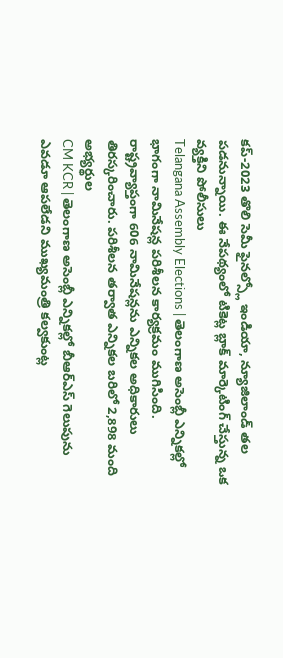కప్-2023 తొలి సెమీ ఫైనల్స్లో ఇండియా, న్యూజిలాండ్ తల పడనున్నాయి. ఈ నేపథ్యంలో టికెట్ల బ్లాక్ మార్కెటింగ్ చేస్తున్న ఒక వ్యక్తిని పోలీసులు
Telangana Assembly Elections | తెలంగాణ అసెంబ్లీ ఎన్నికల్లో భాగంగా నామినేషన్ల పరిశీలన కార్యక్రమం ముగిసింది. రాష్ట్రవ్యాప్తంగా 606 నామినేషన్లను ఎన్నికల అధికారులు తిరస్కరించారు. పరిశీలన తర్వాత ఎన్నికల బరిలో 2,898 మంది అభ్యర్థుల
CM KCR | తెలంగాణ అసెంబ్లీ ఎన్నికల్లో బీఆర్ఎస్ గెలుపును ఎవడూ ఆపలేడని ముఖ్యమంత్రి కల్వకుంట్ల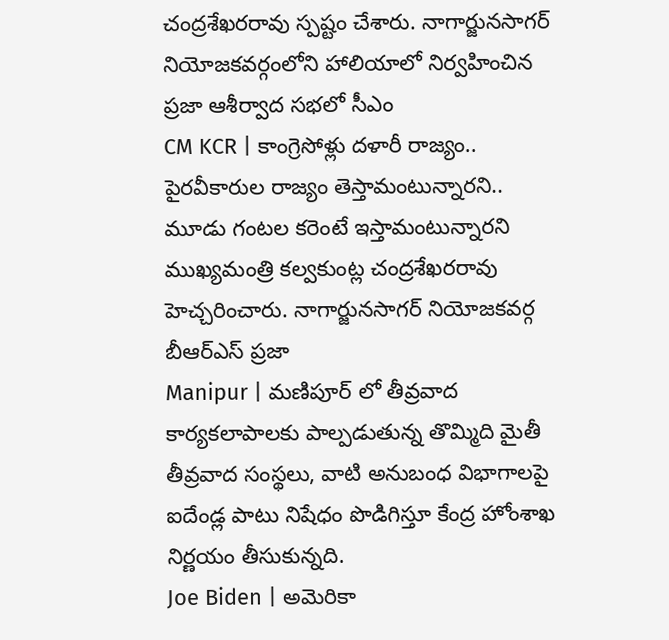చంద్రశేఖరరావు స్పష్టం చేశారు. నాగార్జునసాగర్ నియోజకవర్గంలోని హాలియాలో నిర్వహించిన ప్రజా ఆశీర్వాద సభలో సీఎం
CM KCR | కాంగ్రెసోళ్లు దళారీ రాజ్యం.. పైరవీకారుల రాజ్యం తెస్తామంటున్నారని.. మూడు గంటల కరెంటే ఇస్తామంటున్నారని ముఖ్యమంత్రి కల్వకుంట్ల చంద్రశేఖరరావు హెచ్చరించారు. నాగార్జునసాగర్ నియోజకవర్గ బీఆర్ఎస్ ప్రజా
Manipur | మణిపూర్ లో తీవ్రవాద కార్యకలాపాలకు పాల్పడుతున్న తొమ్మిది మైతీ తీవ్రవాద సంస్థలు, వాటి అనుబంధ విభాగాలపై ఐదేండ్ల పాటు నిషేధం పొడిగిస్తూ కేంద్ర హోంశాఖ నిర్ణయం తీసుకున్నది.
Joe Biden | అమెరికా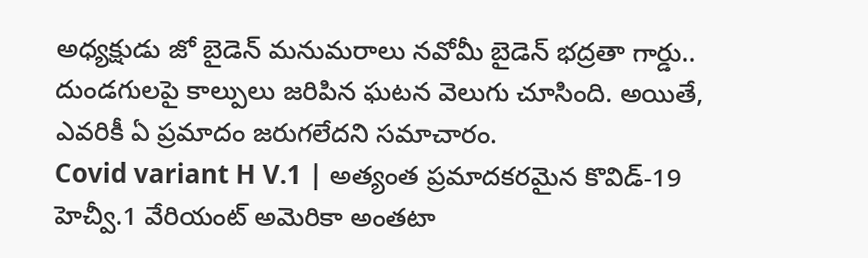అధ్యక్షుడు జో బైడెన్ మనుమరాలు నవోమీ బైడెన్ భద్రతా గార్డు.. దుండగులపై కాల్పులు జరిపిన ఘటన వెలుగు చూసింది. అయితే, ఎవరికీ ఏ ప్రమాదం జరుగలేదని సమాచారం.
Covid variant H V.1 | అత్యంత ప్రమాదకరమైన కొవిడ్-19 హెచ్వీ.1 వేరియంట్ అమెరికా అంతటా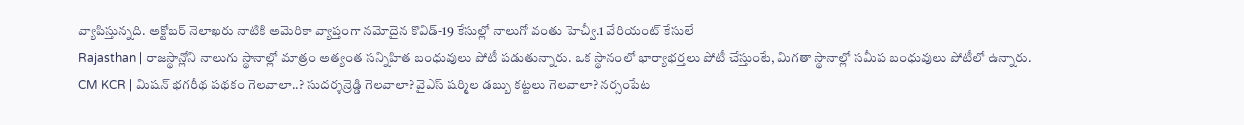వ్యాపిస్తున్నది. అక్టోబర్ నెలాఖరు నాటికి అమెరికా వ్యాప్తంగా నమోదైన కొవిడ్-19 కేసుల్లో నాలుగో వంతు హెచ్వీ.1 వేరియంట్ కేసులే
Rajasthan | రాజస్థాన్లోని నాలుగు స్థానాల్లో మాత్రం అత్యంత సన్నిహిత బంధువులు పోటీ పడుతున్నారు. ఒక స్థానంలో భార్యాభర్తలు పోటీ చేస్తుంటే, మిగతా స్థానాల్లో సమీప బంధువులు పోటీలో ఉన్నారు.
CM KCR | మిషన్ భగరీథ పథకం గెలవాలా..? సుదర్శన్రెడ్డి గెలవాలా? వైఎస్ షర్మిల డబ్బు కట్టలు గెలవాలా? నర్సంపేట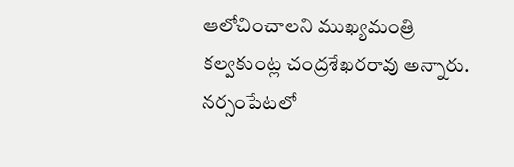ఆలోచించాలని ముఖ్యమంత్రి కల్వకుంట్ల చంద్రశేఖరరావు అన్నారు. నర్సంపేటలో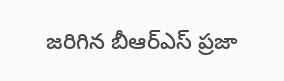జరిగిన బీఆర్ఎస్ ప్రజా